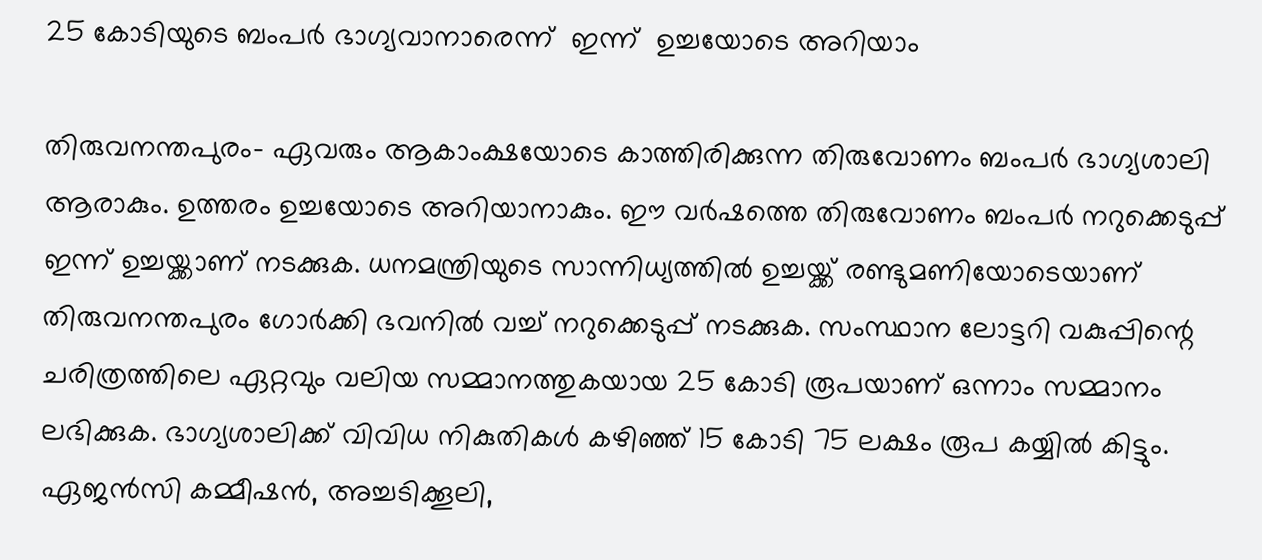25 കോടിയുടെ ബംപര്‍ ഭാഗ്യവാനാരെന്ന്  ഇന്ന്  ഉച്ചയോടെ അറിയാം

തിരുവനന്തപുരം- ഏവരും ആകാംക്ഷയോടെ കാത്തിരിക്കുന്ന തിരുവോണം ബംപര്‍ ഭാഗ്യശാലി ആരാകും. ഉത്തരം ഉച്ചയോടെ അറിയാനാകും. ഈ വര്‍ഷത്തെ തിരുവോണം ബംപര്‍ നറുക്കെടുപ്പ് ഇന്ന് ഉച്ചയ്ക്കാണ് നടക്കുക. ധനമന്ത്രിയുടെ സാന്നിധ്യത്തില്‍ ഉച്ചയ്ക്ക് രണ്ടുമണിയോടെയാണ് തിരുവനന്തപുരം ഗോര്‍ക്കി ഭവനില്‍ വച്ച് നറുക്കെടുപ്പ് നടക്കുക. സംസ്ഥാന ലോട്ടറി വകുപ്പിന്റെ ചരിത്രത്തിലെ ഏറ്റവും വലിയ സമ്മാനത്തുകയായ 25 കോടി രൂപയാണ് ഒന്നാം സമ്മാനം ലഭിക്കുക. ഭാഗ്യശാലിക്ക് വിവിധ നികുതികള്‍ കഴിഞ്ഞ് 15 കോടി 75 ലക്ഷം രൂപ കയ്യില്‍ കിട്ടും. ഏജന്‍സി കമ്മീഷന്‍, അച്ചടിക്കൂലി,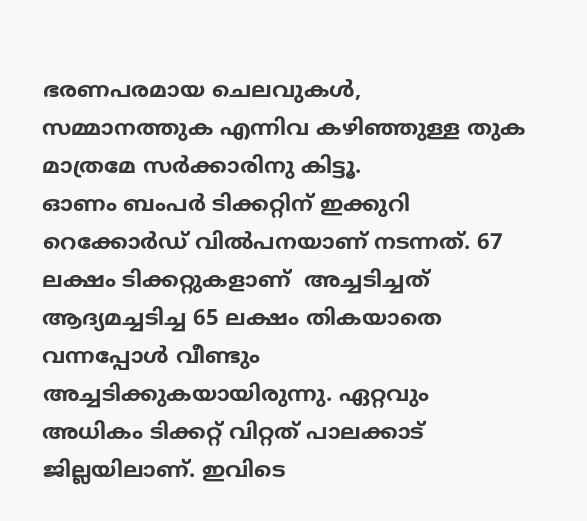ഭരണപരമായ ചെലവുകള്‍, സമ്മാനത്തുക എന്നിവ കഴിഞ്ഞുള്ള തുക മാത്രമേ സര്‍ക്കാരിനു കിട്ടൂ.
ഓണം ബംപര്‍ ടിക്കറ്റിന് ഇക്കുറി റെക്കോര്‍ഡ് വില്‍പനയാണ് നടന്നത്. 67 ലക്ഷം ടിക്കറ്റുകളാണ്  അച്ചടിച്ചത് ആദ്യമച്ചടിച്ച 65 ലക്ഷം തികയാതെ വന്നപ്പോള്‍ വീണ്ടും അച്ചടിക്കുകയായിരുന്നു. ഏറ്റവും അധികം ടിക്കറ്റ് വിറ്റത് പാലക്കാട് ജില്ലയിലാണ്. ഇവിടെ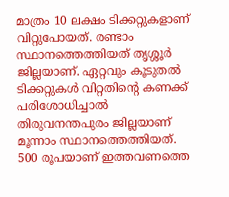മാത്രം 10 ലക്ഷം ടിക്കറ്റുകളാണ് വിറ്റുപോയത്. രണ്ടാം സ്ഥാനത്തെത്തിയത് തൃശ്ശൂര്‍ ജില്ലയാണ്. ഏറ്റവും കൂടുതല്‍ ടിക്കറ്റുകള്‍ വിറ്റതിന്റെ കണക്ക് പരിശോധിച്ചാല്‍ തിരുവനന്തപുരം ജില്ലയാണ് മൂന്നാം സ്ഥാനത്തെത്തിയത്.
500 രൂപയാണ് ഇത്തവണത്തെ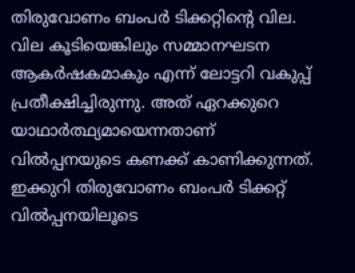തിരുവോണം ബംപര്‍ ടിക്കറ്റിന്റെ വില. വില കൂടിയെങ്കിലും സമ്മാനഘടന ആകര്‍ഷകമാകും എന്ന് ലോട്ടറി വകുപ്പ് പ്രതീക്ഷിച്ചിരുന്നു. അത് ഏറക്കുറെ യാഥാര്‍ത്ഥ്യമായെന്നതാണ് വില്‍പ്പനയുടെ കണക്ക് കാണിക്കുന്നത്. ഇക്കുറി തിരുവോണം ബംപര്‍ ടിക്കറ്റ് വില്‍പ്പനയിലൂടെ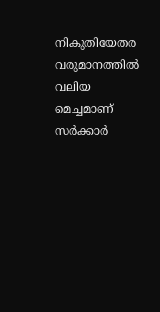നികുതിയേതര വരുമാനത്തില്‍ വലിയ മെച്ചമാണ് സര്‍ക്കാര്‍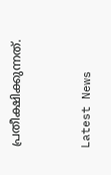പ്രതീക്ഷിക്കുന്നത്.


Latest News